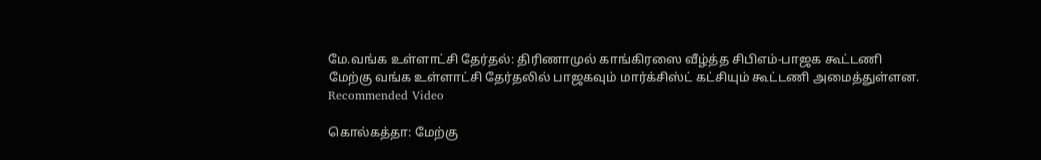மே.வங்க உள்ளாட்சி தேர்தல்: திரிணாமுல் காங்கிரஸை வீழ்த்த சிபிஎம்-பாஜக கூட்டணி
மேற்கு வங்க உள்ளாட்சி தேர்தலில் பாஜகவும் மார்க்சிஸ்ட் கட்சியும் கூட்டணி அமைத்துள்ளன.
Recommended Video

கொல்கத்தா: மேற்கு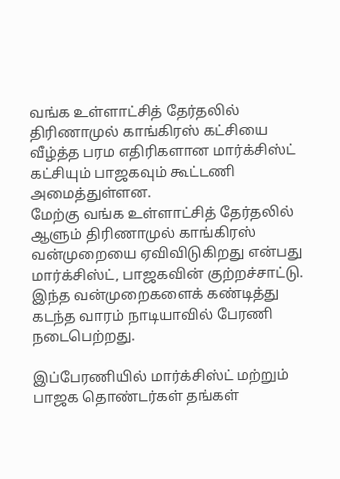வங்க உள்ளாட்சித் தேர்தலில் திரிணாமுல் காங்கிரஸ் கட்சியை வீழ்த்த பரம எதிரிகளான மார்க்சிஸ்ட் கட்சியும் பாஜகவும் கூட்டணி அமைத்துள்ளன.
மேற்கு வங்க உள்ளாட்சித் தேர்தலில் ஆளும் திரிணாமுல் காங்கிரஸ் வன்முறையை ஏவிவிடுகிறது என்பது மார்க்சிஸ்ட், பாஜகவின் குற்றச்சாட்டு. இந்த வன்முறைகளைக் கண்டித்து கடந்த வாரம் நாடியாவில் பேரணி நடைபெற்றது.

இப்பேரணியில் மார்க்சிஸ்ட் மற்றும் பாஜக தொண்டர்கள் தங்கள்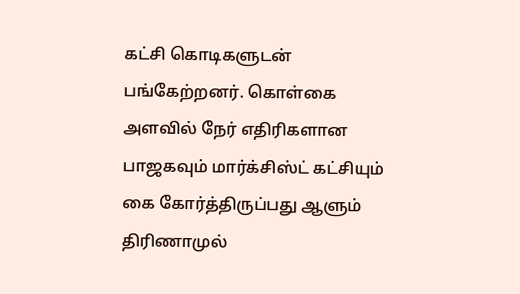கட்சி கொடிகளுடன் பங்கேற்றனர். கொள்கை அளவில் நேர் எதிரிகளான பாஜகவும் மார்க்சிஸ்ட் கட்சியும் கை கோர்த்திருப்பது ஆளும் திரிணாமுல்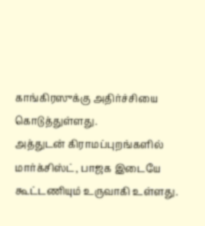காங்கிரஸுக்கு அதிர்ச்சியை கொடுத்துள்ளது.
அத்துடன் கிராமப்புறங்களில் மார்க்சிஸ்ட், பாஜக இடையே கூட்டணியும் உருவாகி உள்ளது.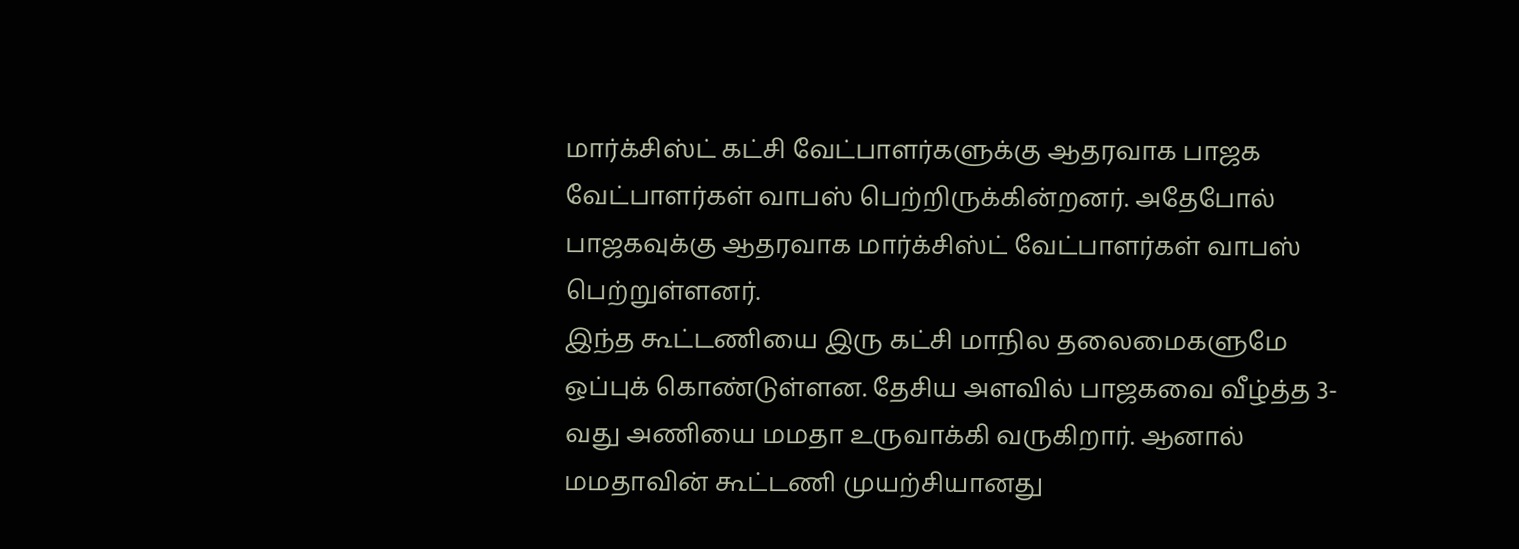மார்க்சிஸ்ட் கட்சி வேட்பாளர்களுக்கு ஆதரவாக பாஜக வேட்பாளர்கள் வாபஸ் பெற்றிருக்கின்றனர். அதேபோல் பாஜகவுக்கு ஆதரவாக மார்க்சிஸ்ட் வேட்பாளர்கள் வாபஸ் பெற்றுள்ளனர்.
இந்த கூட்டணியை இரு கட்சி மாநில தலைமைகளுமே ஒப்புக் கொண்டுள்ளன. தேசிய அளவில் பாஜகவை வீழ்த்த 3-வது அணியை மமதா உருவாக்கி வருகிறார். ஆனால் மமதாவின் கூட்டணி முயற்சியானது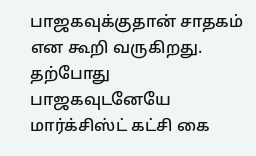பாஜகவுக்குதான் சாதகம் என கூறி வருகிறது.
தற்போது பாஜகவுடனேயே மார்க்சிஸ்ட் கட்சி கை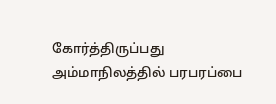கோர்த்திருப்பது அம்மாநிலத்தில் பரபரப்பை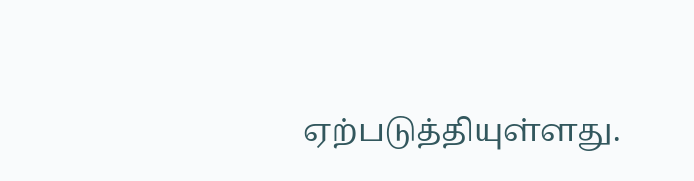ஏற்படுத்தியுள்ளது.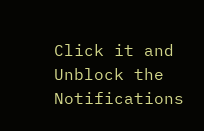Click it and Unblock the Notifications